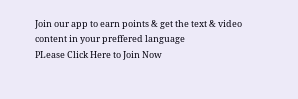Join our app to earn points & get the text & video content in your preffered language
PLease Click Here to Join Now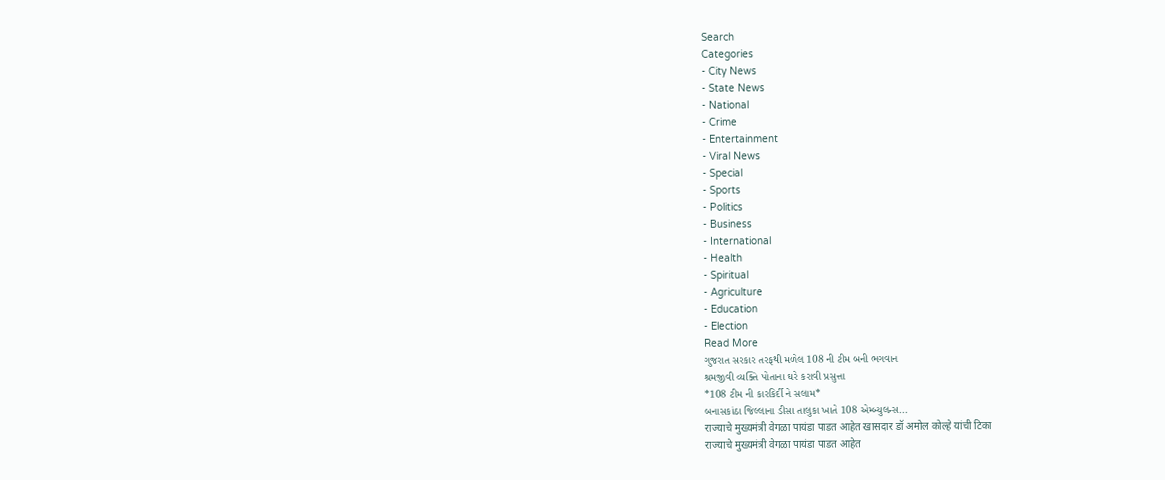Search
Categories
- City News
- State News
- National
- Crime
- Entertainment
- Viral News
- Special
- Sports
- Politics
- Business
- International
- Health
- Spiritual
- Agriculture
- Education
- Election
Read More
ગુજરાત સરકાર તરફથી મળેલ 108 ની ટીમ બની ભગવાન
શ્રમજીવી વ્યક્તિ પોતાના ઘરે કરાવી પ્રસુત્તા
*108 ટીમ ની કારકિર્દી ને સલામ*
બનાસકાંઠા જિલ્લાના ડીસા તાલુકા ખાતે 108 એમ્બ્યુલન્સ...
राज्याचे मुख्यमंत्री वेगळा पायंडा पाडत आहेत खासदार डॉ अमोल कोल्हे यांची टिका
राज्याचे मुख्यमंत्री वेगळा पायंडा पाडत आहेत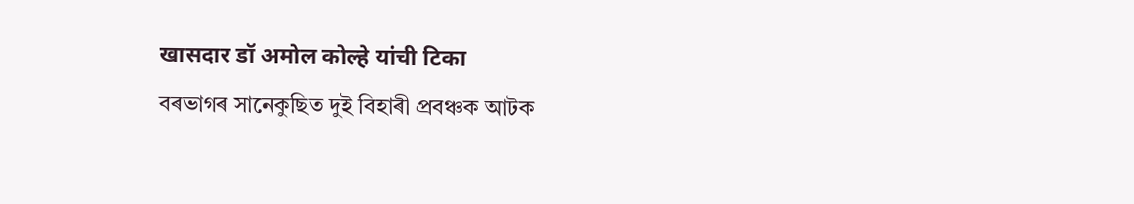खासदार डॉ अमोल कोल्हे यांची टिका
বৰভাগৰ সানেকুছিত দুই বিহাৰী প্ৰবঞ্চক আটক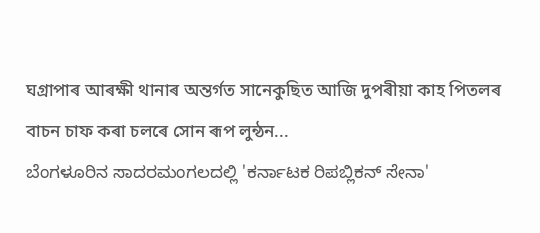ঘগ্ৰাপাৰ আৰক্ষী থানাৰ অন্তৰ্গত সানেকুছিত আজি দুপৰীয়া কাহ পিতলৰ বাচন চাফ কৰা চলৰে সোন ৰূপ লুন্ঠন...
ಬೆಂಗಳೂರಿನ ಸಾದರಮಂಗಲದಲ್ಲಿ 'ಕರ್ನಾಟಕ ರಿಪಬ್ಲಿಕನ್ ಸೇನಾ'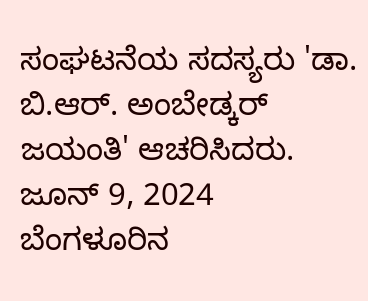ಸಂಘಟನೆಯ ಸದಸ್ಯರು 'ಡಾ. ಬಿ.ಆರ್. ಅಂಬೇಡ್ಕರ್ ಜಯಂತಿ' ಆಚರಿಸಿದರು.
ಜೂನ್ 9, 2024
ಬೆಂಗಳೂರಿನ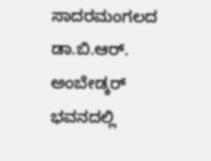ಸಾದರಮಂಗಲದ ಡಾ.ಬಿ.ಆರ್. ಅಂಬೇಡ್ಕರ್ ಭವನದಲ್ಲಿ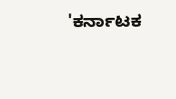'ಕರ್ನಾಟಕ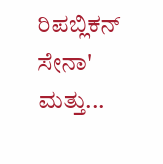ರಿಪಬ್ಲಿಕನ್ ಸೇನಾ' ಮತ್ತು...